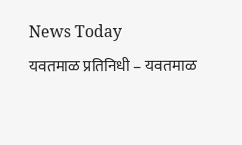News Today
यवतमाळ प्रतिनिधी – यवतमाळ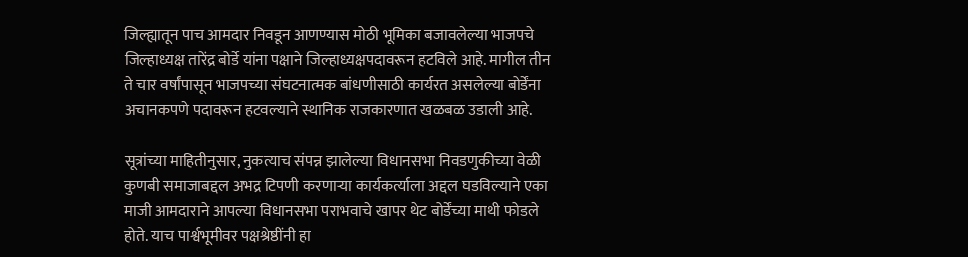जिल्ह्यातून पाच आमदार निवडून आणण्यास मोठी भूमिका बजावलेल्या भाजपचे जिल्हाध्यक्ष तारेंद्र बोर्डे यांना पक्षाने जिल्हाध्यक्षपदावरून हटविले आहे. मागील तीन ते चार वर्षांपासून भाजपच्या संघटनात्मक बांधणीसाठी कार्यरत असलेल्या बोर्डेंना अचानकपणे पदावरून हटवल्याने स्थानिक राजकारणात खळबळ उडाली आहे.

सूत्रांच्या माहितीनुसार, नुकत्याच संपन्न झालेल्या विधानसभा निवडणुकीच्या वेळी कुणबी समाजाबद्दल अभद्र टिपणी करणाऱ्या कार्यकर्त्याला अद्दल घडविल्याने एका माजी आमदाराने आपल्या विधानसभा पराभवाचे खापर थेट बोर्डेंच्या माथी फोडले होते. याच पार्श्वभूमीवर पक्षश्रेष्ठींनी हा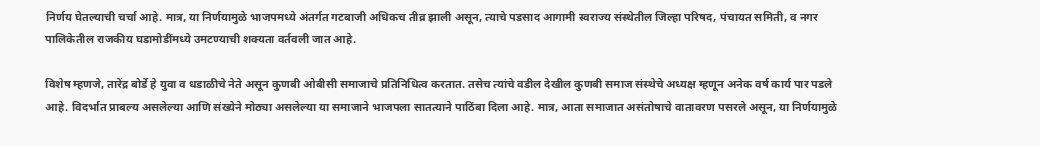निर्णय घेतल्याची चर्चा आहे. मात्र, या निर्णयामुळे भाजपमध्ये अंतर्गत गटबाजी अधिकच तीव्र झाली असून, त्याचे पडसाद आगामी स्वराज्य संस्थेतील जिल्हा परिषद, पंचायत समिती, व नगर पालिकेतील राजकीय घडामोडींमध्ये उमटण्याची शक्यता वर्तवली जात आहे.

विशेष म्हणजे, तारेंद्र बोर्डे हे युवा व धडाळीचे नेते असून कुणबी ओबीसी समाजाचे प्रतिनिधित्व करतात. तसेच त्यांचे वडील देखील कुणबी समाज संस्थेचे अध्यक्ष म्हणून अनेक वर्ष कार्य पार पडले आहे. विदर्भात प्राबल्य असलेल्या आणि संख्येने मोठ्या असलेल्या या समाजाने भाजपला सातत्याने पाठिंबा दिला आहे. मात्र, आता समाजात असंतोषाचे वातावरण पसरले असून, या निर्णयामुळे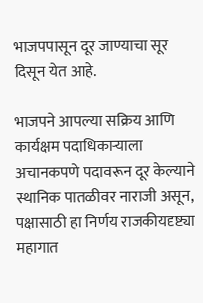भाजपपासून दूर जाण्याचा सूर दिसून येत आहे.

भाजपने आपल्या सक्रिय आणि कार्यक्षम पदाधिकाऱ्याला अचानकपणे पदावरून दूर केल्याने स्थानिक पातळीवर नाराजी असून, पक्षासाठी हा निर्णय राजकीयदृष्ट्या महागात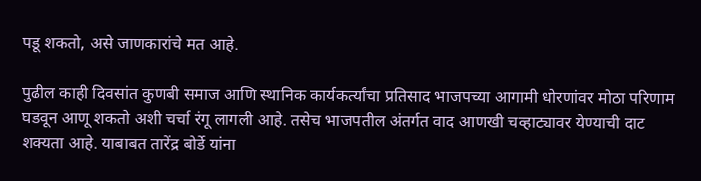पडू शकतो, असे जाणकारांचे मत आहे.

पुढील काही दिवसांत कुणबी समाज आणि स्थानिक कार्यकर्त्यांचा प्रतिसाद भाजपच्या आगामी धोरणांवर मोठा परिणाम घडवून आणू शकतो अशी चर्चा रंगू लागली आहे. तसेच भाजपतील अंतर्गत वाद आणखी चव्हाट्यावर येण्याची दाट शक्यता आहे. याबाबत तारेंद्र बोर्डे यांना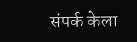संपर्क केला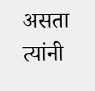असता त्यांनी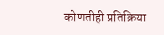कोणतीही प्रतिक्रिया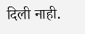दिली नाही.